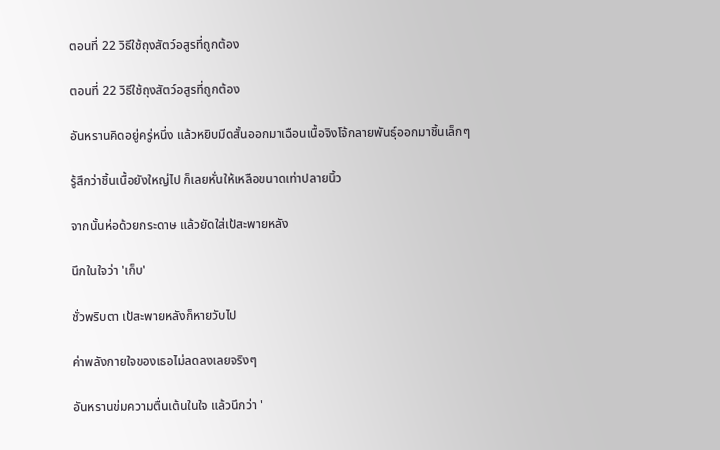ตอนที่ 22 วิธีใช้ถุงสัตว์อสูรที่ถูกต้อง

ตอนที่ 22 วิธีใช้ถุงสัตว์อสูรที่ถูกต้อง

อันหรานคิดอยู่ครู่หนึ่ง แล้วหยิบมีดสั้นออกมาเฉือนเนื้อจิงโจ้กลายพันธุ์ออกมาชิ้นเล็กๆ

รู้สึกว่าชิ้นเนื้อยังใหญ่ไป ก็เลยหั่นให้เหลือขนาดเท่าปลายนิ้ว

จากนั้นห่อด้วยกระดาษ แล้วยัดใส่เป้สะพายหลัง

นึกในใจว่า 'เก็บ'

ชั่วพริบตา เป้สะพายหลังก็หายวับไป

ค่าพลังกายใจของเธอไม่ลดลงเลยจริงๆ

อันหรานข่มความตื่นเต้นในใจ แล้วนึกว่า '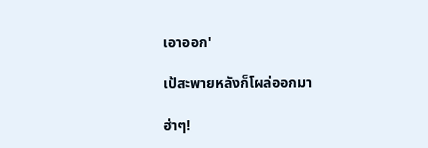เอาออก'

เป้สะพายหลังก็โผล่ออกมา

ฮ่าๆ!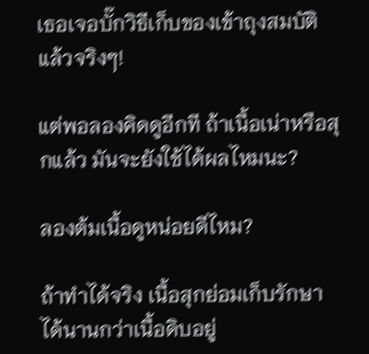เธอเจอบั๊กวิธีเก็บของเข้าถุงสมบัติแล้วจริงๆ!

แต่พอลองคิดดูอีกที ถ้าเนื้อเน่าหรือสุกแล้ว มันจะยังใช้ได้ผลไหมนะ?

ลองต้มเนื้อดูหน่อยดีไหม?

ถ้าทำได้จริง เนื้อสุกย่อมเก็บรักษาได้นานกว่าเนื้อดิบอยู่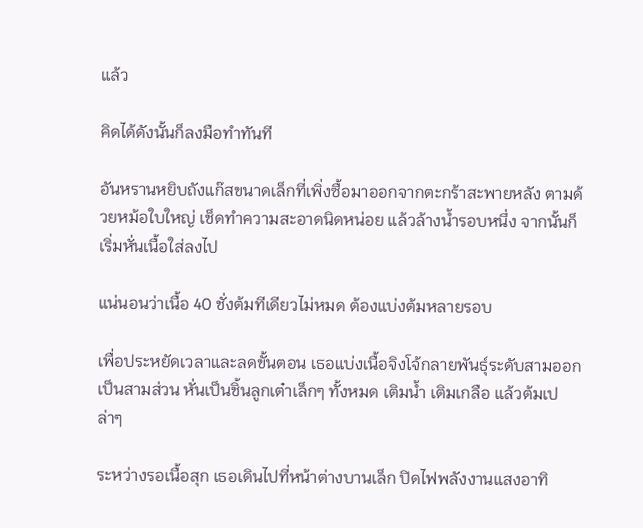แล้ว

คิดได้ดังนั้นก็ลงมือทำทันที

อันหรานหยิบถังแก๊สขนาดเล็กที่เพิ่งซื้อมาออกจากตะกร้าสะพายหลัง ตามด้วยหม้อใบใหญ่ เช็ดทำความสะอาดนิดหน่อย แล้วล้างน้ำรอบหนึ่ง จากนั้นก็เริ่มหั่นเนื้อใส่ลงไป

แน่นอนว่าเนื้อ 40 ชั่งต้มทีเดียวไม่หมด ต้องแบ่งต้มหลายรอบ

เพื่อประหยัดเวลาและลดขั้นตอน เธอแบ่งเนื้อจิงโจ้กลายพันธุ์ระดับสามออกเป็นสามส่วน หั่นเป็นชิ้นลูกเต๋าเล็กๆ ทั้งหมด เติมน้ำ เติมเกลือ แล้วต้มเปล่าๆ

ระหว่างรอเนื้อสุก เธอเดินไปที่หน้าต่างบานเล็ก ปิดไฟพลังงานแสงอาทิ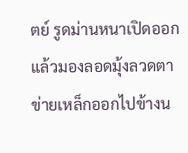ตย์ รูดม่านหนาเปิดออก แล้วมองลอดมุ้งลวดตาข่ายเหล็กออกไปข้างน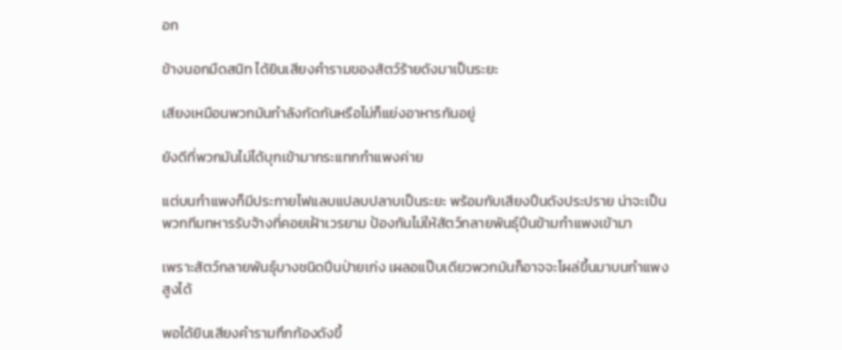อก

ข้างนอกมืดสนิท ได้ยินเสียงคำรามของสัตว์ร้ายดังมาเป็นระยะ

เสียงเหมือนพวกมันกำลังกัดกันหรือไม่ก็แย่งอาหารกันอยู่

ยังดีที่พวกมันไม่ได้บุกเข้ามากระแทกกำแพงค่าย

แต่บนกำแพงก็มีประกายไฟแลบแปลบปลาบเป็นระยะ พร้อมกับเสียงปืนดังประปราย น่าจะเป็นพวกทีมทหารรับจ้างที่คอยเฝ้าเวรยาม ป้องกันไม่ให้สัตว์กลายพันธุ์ปีนข้ามกำแพงเข้ามา

เพราะสัตว์กลายพันธุ์บางชนิดปีนป่ายเก่ง เผลอแป๊บเดียวพวกมันก็อาจจะโผล่ขึ้นมาบนกำแพงสูงได้

พอได้ยินเสียงคำรามกึกก้องดังขึ้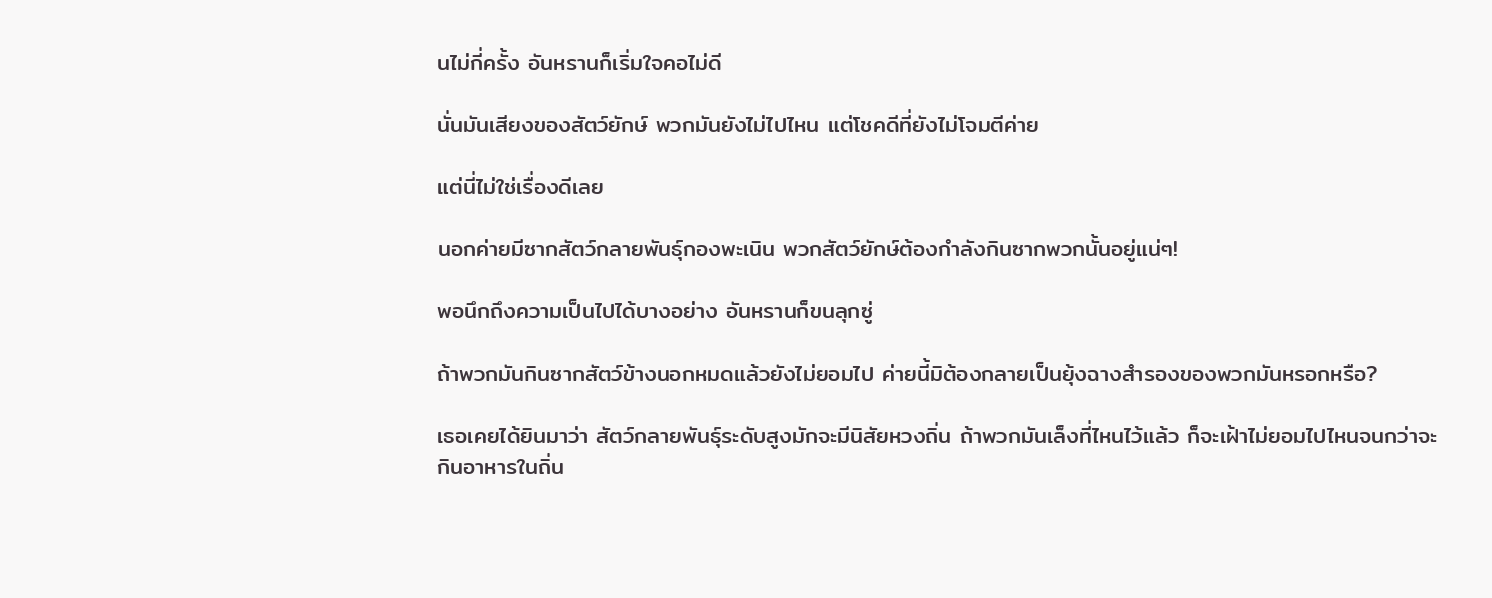นไม่กี่ครั้ง อันหรานก็เริ่มใจคอไม่ดี

นั่นมันเสียงของสัตว์ยักษ์ พวกมันยังไม่ไปไหน แต่โชคดีที่ยังไม่โจมตีค่าย

แต่นี่ไม่ใช่เรื่องดีเลย

นอกค่ายมีซากสัตว์กลายพันธุ์กองพะเนิน พวกสัตว์ยักษ์ต้องกำลังกินซากพวกนั้นอยู่แน่ๆ!

พอนึกถึงความเป็นไปได้บางอย่าง อันหรานก็ขนลุกซู่

ถ้าพวกมันกินซากสัตว์ข้างนอกหมดแล้วยังไม่ยอมไป ค่ายนี้มิต้องกลายเป็นยุ้งฉางสำรองของพวกมันหรอกหรือ?

เธอเคยได้ยินมาว่า สัตว์กลายพันธุ์ระดับสูงมักจะมีนิสัยหวงถิ่น ถ้าพวกมันเล็งที่ไหนไว้แล้ว ก็จะเฝ้าไม่ยอมไปไหนจนกว่าจะกินอาหารในถิ่น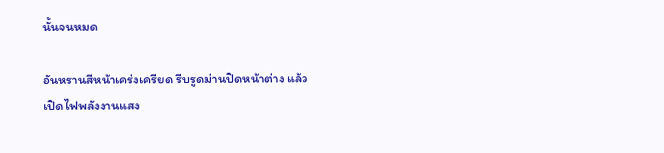นั้นจนหมด

อันหรานสีหน้าเคร่งเครียด รีบรูดม่านปิดหน้าต่าง แล้วเปิดไฟพลังงานแสง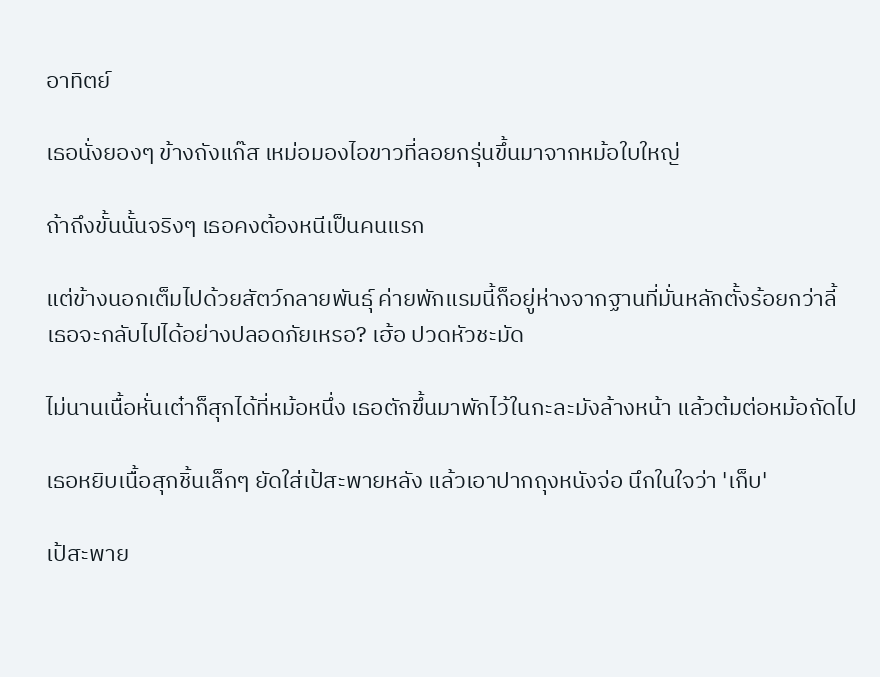อาทิตย์

เธอนั่งยองๆ ข้างถังแก๊ส เหม่อมองไอขาวที่ลอยกรุ่นขึ้นมาจากหม้อใบใหญ่

ถ้าถึงขั้นนั้นจริงๆ เธอคงต้องหนีเป็นคนแรก

แต่ข้างนอกเต็มไปด้วยสัตว์กลายพันธุ์ ค่ายพักแรมนี้ก็อยู่ห่างจากฐานที่มั่นหลักตั้งร้อยกว่าลี้ เธอจะกลับไปได้อย่างปลอดภัยเหรอ? เฮ้อ ปวดหัวชะมัด

ไม่นานเนื้อหั่นเต๋าก็สุกได้ที่หม้อหนึ่ง เธอตักขึ้นมาพักไว้ในกะละมังล้างหน้า แล้วต้มต่อหม้อถัดไป

เธอหยิบเนื้อสุกชิ้นเล็กๆ ยัดใส่เป้สะพายหลัง แล้วเอาปากถุงหนังจ่อ นึกในใจว่า 'เก็บ'

เป้สะพาย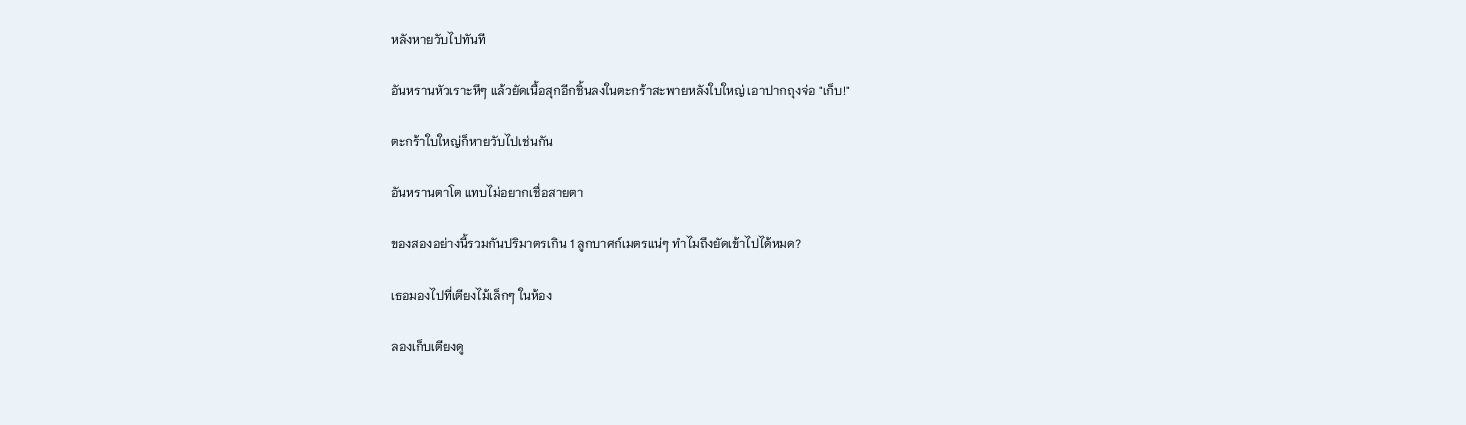หลังหายวับไปทันที

อันหรานหัวเราะหึๆ แล้วยัดเนื้อสุกอีกชิ้นลงในตะกร้าสะพายหลังใบใหญ่ เอาปากถุงจ่อ "เก็บ!"

ตะกร้าใบใหญ่ก็หายวับไปเช่นกัน

อันหรานตาโต แทบไม่อยากเชื่อสายตา

ของสองอย่างนี้รวมกันปริมาตรเกิน 1 ลูกบาศก์เมตรแน่ๆ ทำไมถึงยัดเข้าไปได้หมด?

เธอมองไปที่เตียงไม้เล็กๆ ในห้อง

ลองเก็บเตียงดู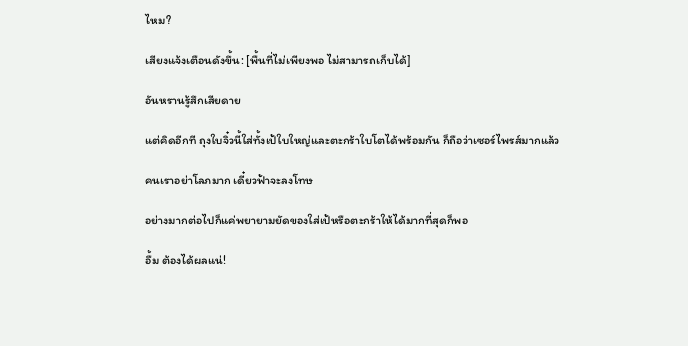ไหม?

เสียงแจ้งเตือนดังขึ้น: [พื้นที่ไม่เพียงพอ ไม่สามารถเก็บได้]

อันหรานรู้สึกเสียดาย

แต่คิดอีกที ถุงใบจิ๋วนี้ใส่ทั้งเป้ใบใหญ่และตะกร้าใบโตได้พร้อมกัน ก็ถือว่าเซอร์ไพรส์มากแล้ว

คนเราอย่าโลภมาก เดี๋ยวฟ้าจะลงโทษ

อย่างมากต่อไปก็แค่พยายามยัดของใส่เป้หรือตะกร้าให้ได้มากที่สุดก็พอ

อื้ม ต้องได้ผลแน่!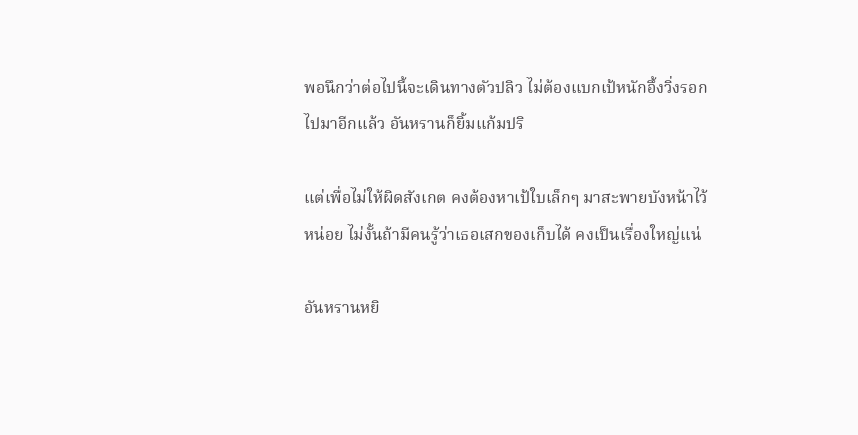พอนึกว่าต่อไปนี้จะเดินทางตัวปลิว ไม่ต้องแบกเป้หนักอึ้งวิ่งรอกไปมาอีกแล้ว อันหรานก็ยิ้มแก้มปริ

แต่เพื่อไม่ให้ผิดสังเกต คงต้องหาเป้ใบเล็กๆ มาสะพายบังหน้าไว้หน่อย ไม่งั้นถ้ามีคนรู้ว่าเธอเสกของเก็บได้ คงเป็นเรื่องใหญ่แน่

อันหรานหยิ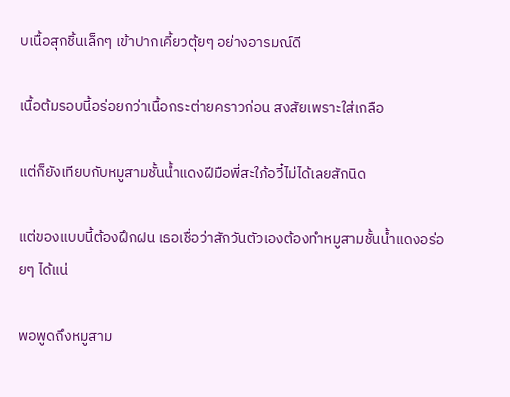บเนื้อสุกชิ้นเล็กๆ เข้าปากเคี้ยวตุ้ยๆ อย่างอารมณ์ดี

เนื้อต้มรอบนี้อร่อยกว่าเนื้อกระต่ายคราวก่อน สงสัยเพราะใส่เกลือ

แต่ก็ยังเทียบกับหมูสามชั้นน้ำแดงฝีมือพี่สะใภ้อวี๋ไม่ได้เลยสักนิด

แต่ของแบบนี้ต้องฝึกฝน เธอเชื่อว่าสักวันตัวเองต้องทำหมูสามชั้นน้ำแดงอร่อยๆ ได้แน่

พอพูดถึงหมูสาม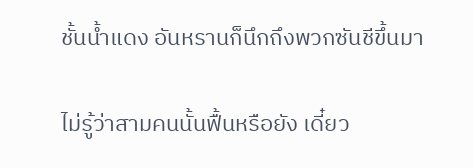ชั้นน้ำแดง อันหรานก็นึกถึงพวกซันชีขึ้นมา

ไม่รู้ว่าสามคนนั้นฟื้นหรือยัง เดี๋ยว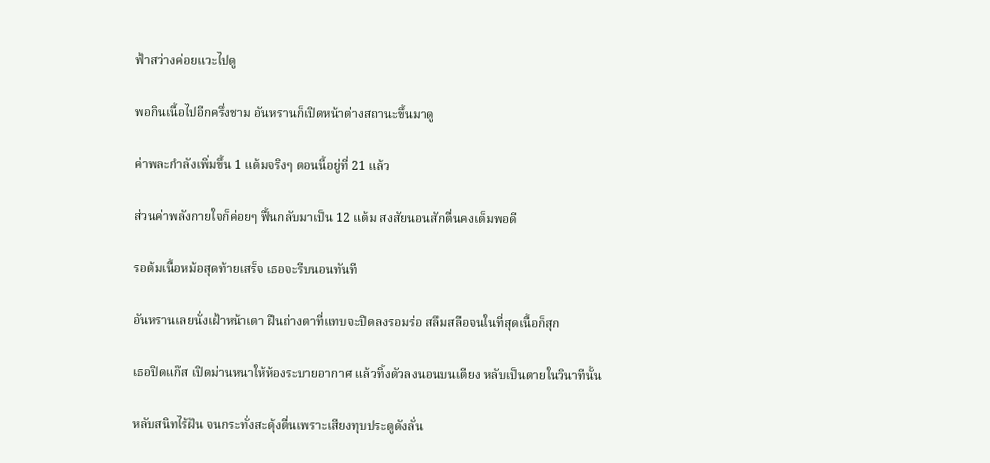ฟ้าสว่างค่อยแวะไปดู

พอกินเนื้อไปอีกครึ่งชาม อันหรานก็เปิดหน้าต่างสถานะขึ้นมาดู

ค่าพละกำลังเพิ่มขึ้น 1 แต้มจริงๆ ตอนนี้อยู่ที่ 21 แล้ว

ส่วนค่าพลังกายใจก็ค่อยๆ ฟื้นกลับมาเป็น 12 แต้ม สงสัยนอนสักตื่นคงเต็มพอดี

รอต้มเนื้อหม้อสุดท้ายเสร็จ เธอจะรีบนอนทันที

อันหรานเลยนั่งเฝ้าหน้าเตา ฝืนถ่างตาที่แทบจะปิดลงรอมร่อ สลึมสลือจนในที่สุดเนื้อก็สุก

เธอปิดแก๊ส เปิดม่านหนาให้ห้องระบายอากาศ แล้วทิ้งตัวลงนอนบนเตียง หลับเป็นตายในวินาทีนั้น

หลับสนิทไร้ฝัน จนกระทั่งสะดุ้งตื่นเพราะเสียงทุบประตูดังลั่น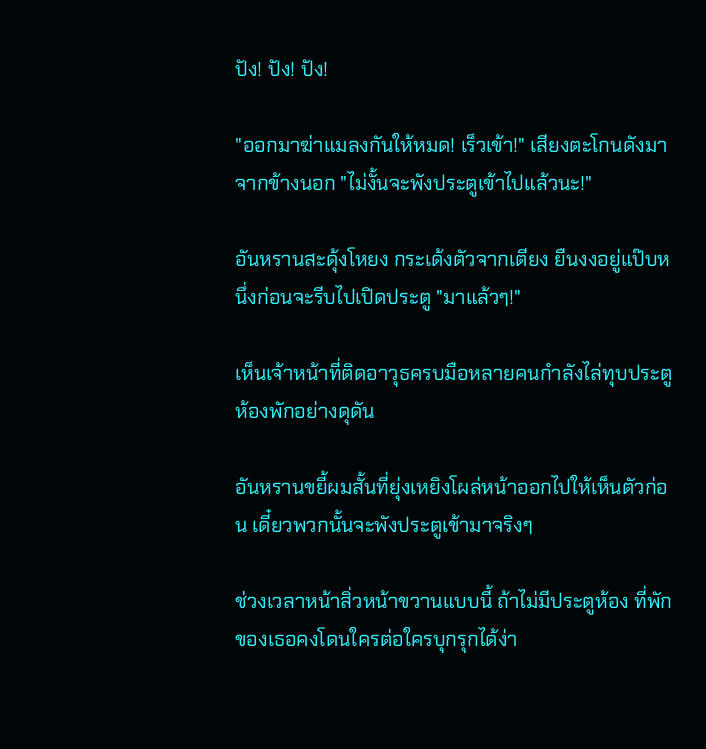ปัง! ปัง! ปัง!

"ออกมาฆ่าแมลงกันให้หมด! เร็วเข้า!" เสียงตะโกนดังมาจากข้างนอก "ไม่งั้นจะพังประตูเข้าไปแล้วนะ!"

อันหรานสะดุ้งโหยง กระเด้งตัวจากเตียง ยืนงงอยู่แป๊บหนึ่งก่อนจะรีบไปเปิดประตู "มาแล้วๆ!"

เห็นเจ้าหน้าที่ติดอาวุธครบมือหลายคนกำลังไล่ทุบประตูห้องพักอย่างดุดัน

อันหรานขยี้ผมสั้นที่ยุ่งเหยิงโผล่หน้าออกไปให้เห็นตัวก่อน เดี๋ยวพวกนั้นจะพังประตูเข้ามาจริงๆ

ช่วงเวลาหน้าสิ่วหน้าขวานแบบนี้ ถ้าไม่มีประตูห้อง ที่พักของเธอคงโดนใครต่อใครบุกรุกได้ง่า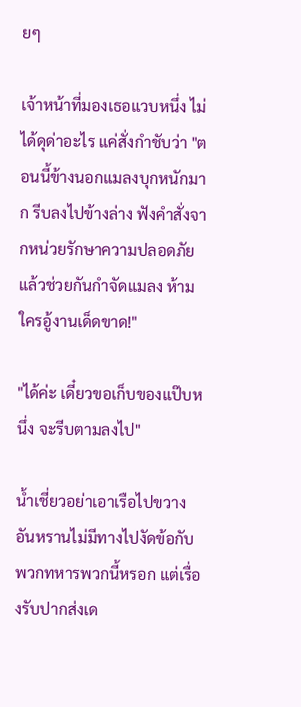ยๆ

เจ้าหน้าที่มองเธอแวบหนึ่ง ไม่ได้ดุด่าอะไร แค่สั่งกำชับว่า "ตอนนี้ข้างนอกแมลงบุกหนักมาก รีบลงไปข้างล่าง ฟังคำสั่งจากหน่วยรักษาความปลอดภัยแล้วช่วยกันกำจัดแมลง ห้ามใครอู้งานเด็ดขาด!"

"ได้ค่ะ เดี๋ยวขอเก็บของแป๊บหนึ่ง จะรีบตามลงไป"

น้ำเชี่ยวอย่าเอาเรือไปขวาง อันหรานไม่มีทางไปงัดข้อกับพวกทหารพวกนี้หรอก แต่เรื่องรับปากส่งเด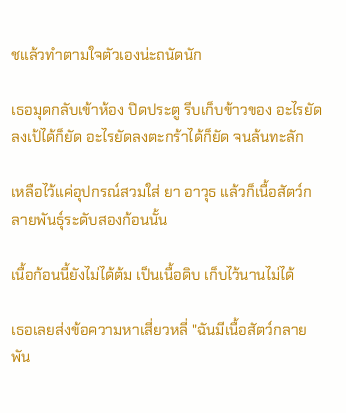ชแล้วทำตามใจตัวเองน่ะถนัดนัก

เธอมุดกลับเข้าห้อง ปิดประตู รีบเก็บข้าวของ อะไรยัดลงเป้ได้ก็ยัด อะไรยัดลงตะกร้าได้ก็ยัด จนล้นทะลัก

เหลือไว้แค่อุปกรณ์สวมใส่ ยา อาวุธ แล้วก็เนื้อสัตว์กลายพันธุ์ระดับสองก้อนนั้น

เนื้อก้อนนี้ยังไม่ได้ต้ม เป็นเนื้อดิบ เก็บไว้นานไม่ได้

เธอเลยส่งข้อความหาเสี่ยวหลี่ "ฉันมีเนื้อสัตว์กลายพัน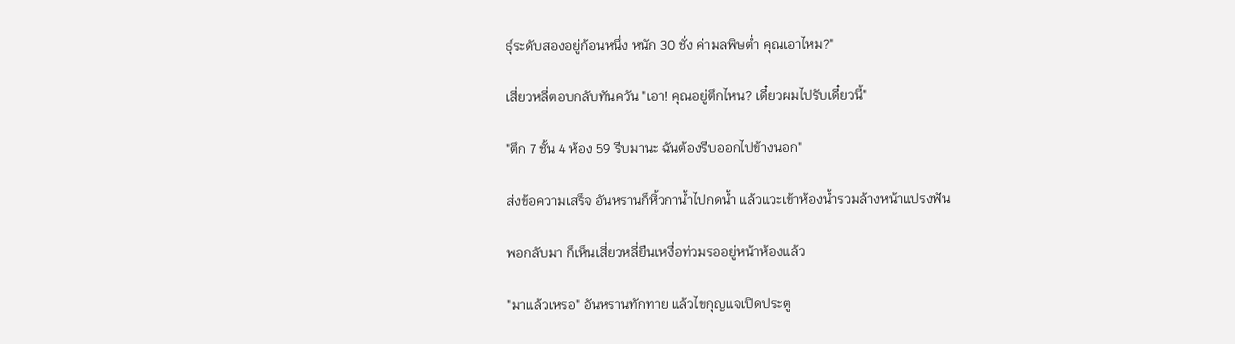ธุ์ระดับสองอยู่ก้อนหนึ่ง หนัก 30 ชั่ง ค่ามลพิษต่ำ คุณเอาไหม?"

เสี่ยวหลี่ตอบกลับทันควัน "เอา! คุณอยู่ตึกไหน? เดี๋ยวผมไปรับเดี๋ยวนี้"

"ตึก 7 ชั้น 4 ห้อง 59 รีบมานะ ฉันต้องรีบออกไปข้างนอก"

ส่งข้อความเสร็จ อันหรานก็หิ้วกาน้ำไปกดน้ำ แล้วแวะเข้าห้องน้ำรวมล้างหน้าแปรงฟัน

พอกลับมา ก็เห็นเสี่ยวหลี่ยืนเหงื่อท่วมรออยู่หน้าห้องแล้ว

"มาแล้วเหรอ" อันหรานทักทาย แล้วไขกุญแจเปิดประตู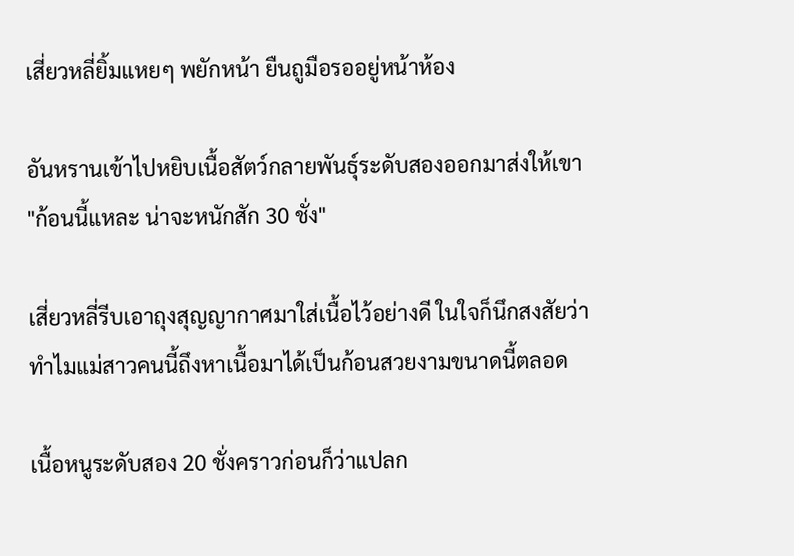เสี่ยวหลี่ยิ้มแหยๆ พยักหน้า ยืนถูมือรออยู่หน้าห้อง

อันหรานเข้าไปหยิบเนื้อสัตว์กลายพันธุ์ระดับสองออกมาส่งให้เขา "ก้อนนี้แหละ น่าจะหนักสัก 30 ชั่ง"

เสี่ยวหลี่รีบเอาถุงสุญญากาศมาใส่เนื้อไว้อย่างดี ในใจก็นึกสงสัยว่าทำไมแม่สาวคนนี้ถึงหาเนื้อมาได้เป็นก้อนสวยงามขนาดนี้ตลอด

เนื้อหนูระดับสอง 20 ชั่งคราวก่อนก็ว่าแปลก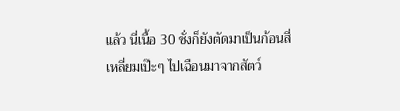แล้ว นี่เนื้อ 30 ชั่งก็ยังตัดมาเป็นก้อนสี่เหลี่ยมเป๊ะๆ ไปเฉือนมาจากสัตว์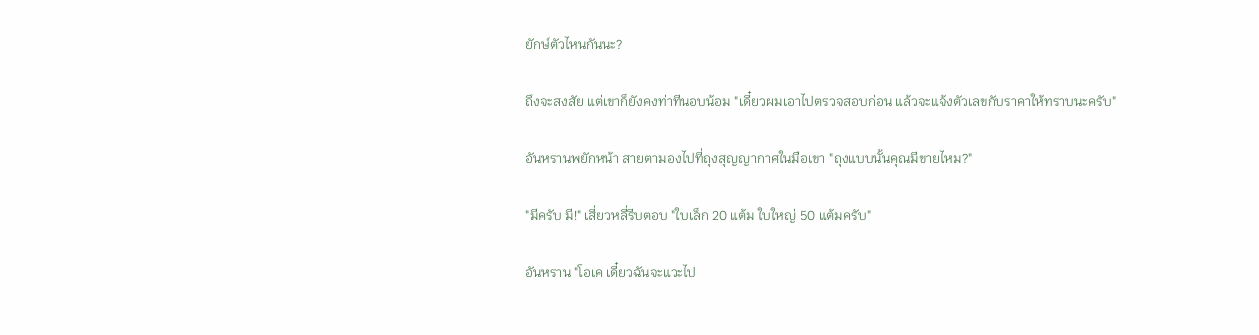ยักษ์ตัวไหนกันนะ?

ถึงจะสงสัย แต่เขาก็ยังคงท่าทีนอบน้อม "เดี๋ยวผมเอาไปตรวจสอบก่อน แล้วจะแจ้งตัวเลขกับราคาให้ทราบนะครับ"

อันหรานพยักหน้า สายตามองไปที่ถุงสุญญากาศในมือเขา "ถุงแบบนั้นคุณมีขายไหม?"

"มีครับ มี!" เสี่ยวหลี่รีบตอบ "ใบเล็ก 20 แต้ม ใบใหญ่ 50 แต้มครับ"

อันหราน "โอเค เดี๋ยวฉันจะแวะไป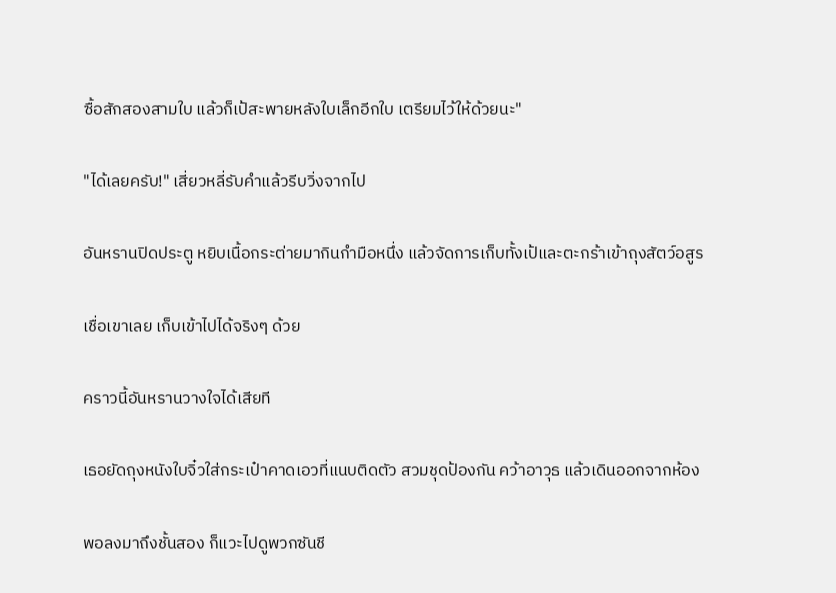ซื้อสักสองสามใบ แล้วก็เป้สะพายหลังใบเล็กอีกใบ เตรียมไว้ให้ด้วยนะ"

"ได้เลยครับ!" เสี่ยวหลี่รับคำแล้วรีบวิ่งจากไป

อันหรานปิดประตู หยิบเนื้อกระต่ายมากินกำมือหนึ่ง แล้วจัดการเก็บทั้งเป้และตะกร้าเข้าถุงสัตว์อสูร

เชื่อเขาเลย เก็บเข้าไปได้จริงๆ ด้วย

คราวนี้อันหรานวางใจได้เสียที

เธอยัดถุงหนังใบจิ๋วใส่กระเป๋าคาดเอวที่แนบติดตัว สวมชุดป้องกัน คว้าอาวุธ แล้วเดินออกจากห้อง

พอลงมาถึงชั้นสอง ก็แวะไปดูพวกซันชี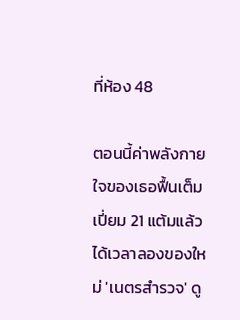ที่ห้อง 48

ตอนนี้ค่าพลังกายใจของเธอฟื้นเต็มเปี่ยม 21 แต้มแล้ว ได้เวลาลองของใหม่ 'เนตรสำรวจ' ดู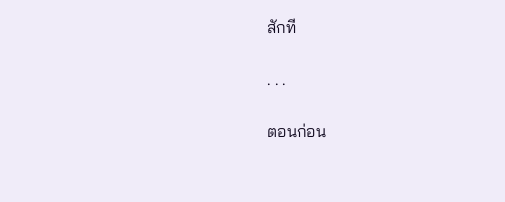สักที

. . .

ตอนก่อน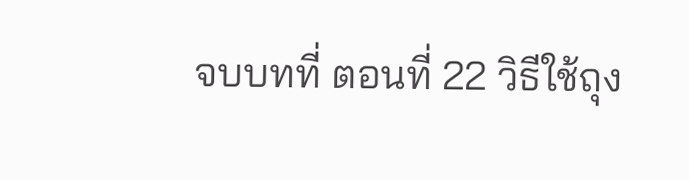จบบทที่ ตอนที่ 22 วิธีใช้ถุง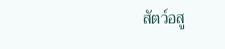สัตว์อสู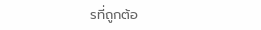รที่ถูกต้อ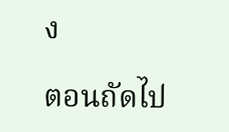ง

ตอนถัดไป